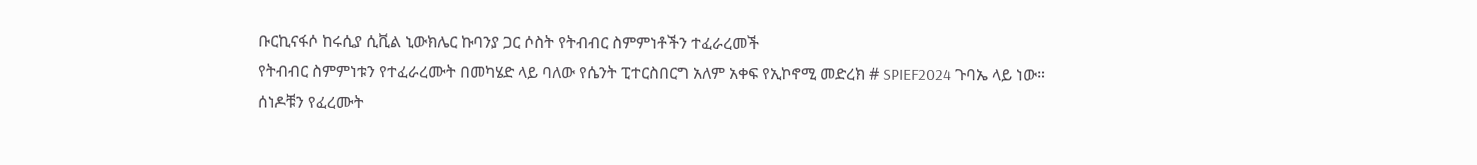ቡርኪናፋሶ ከሩሲያ ሲቪል ኒውክሌር ኩባንያ ጋር ሶስት የትብብር ስምምነቶችን ተፈራረመች
የትብብር ስምምነቱን የተፈራረሙት በመካሄድ ላይ ባለው የሴንት ፒተርስበርግ አለም አቀፍ የኢኮኖሚ መድረክ # SPIEF2024 ጉባኤ ላይ ነው።
ሰነዶቹን የፈረሙት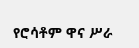የሮሳቶም ዋና ሥራ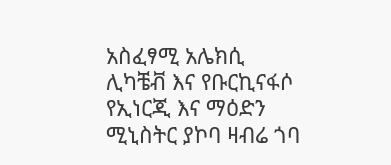አስፈፃሚ አሌክሲ ሊካቼቭ እና የቡርኪናፋሶ የኢነርጂ እና ማዕድን ሚኒስትር ያኮባ ዛብሬ ጎባ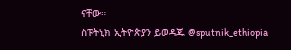ናቸው።
ስፑትኒክ ኢትዮጵያን ይወዳጁ @sputnik_ethiopia